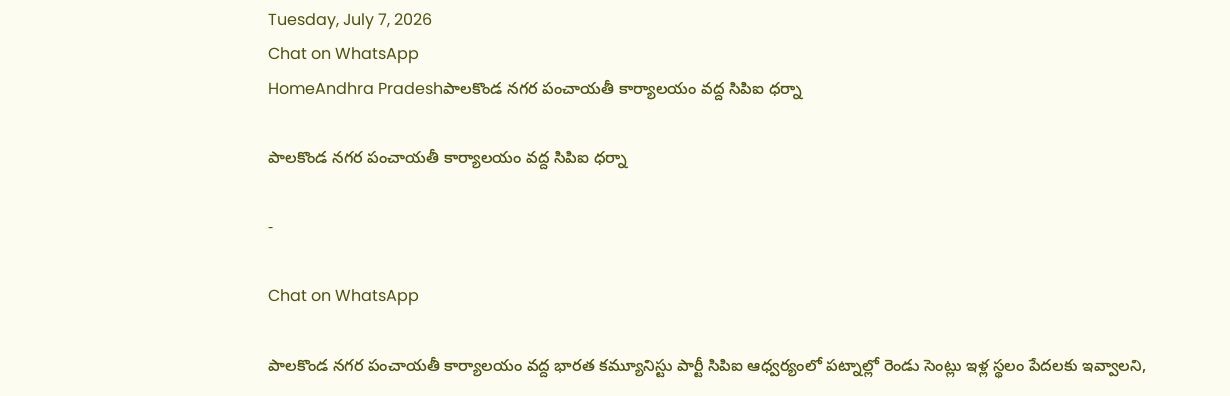Tuesday, July 7, 2026
Chat on WhatsApp
HomeAndhra Pradeshపాలకొండ నగర పంచాయతీ కార్యాలయం వద్ద సిపిఐ ధర్నా

పాలకొండ నగర పంచాయతీ కార్యాలయం వద్ద సిపిఐ ధర్నా

-

Chat on WhatsApp

పాలకొండ నగర పంచాయతీ కార్యాలయం వద్ద భారత కమ్యూనిస్టు పార్టీ సిపిఐ ఆధ్వర్యంలో పట్నాల్లో రెండు సెంట్లు ఇళ్ల స్థలం పేదలకు ఇవ్వాలని,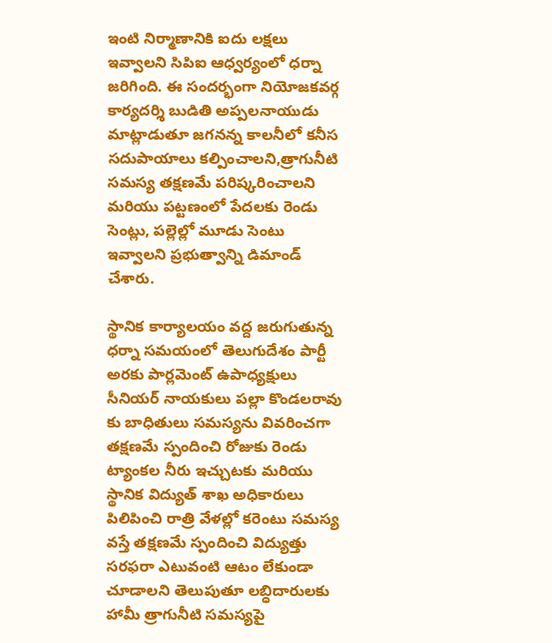ఇంటి నిర్మాణానికి ఐదు లక్షలు ఇవ్వాలని సిపిఐ ఆధ్వర్యంలో ధర్నా జరిగింది. ఈ సందర్భంగా నియోజకవర్గ కార్యదర్శి బుడితి అప్పలనాయుడు మాట్లాడుతూ జగనన్న కాలనీలో కనీస సదుపాయాలు కల్పించాలని,త్రాగునీటి సమస్య తక్షణమే పరిష్కరించాలని మరియు పట్టణంలో పేదలకు రెండు సెంట్లు, పల్లెల్లో మూడు సెంటు ఇవ్వాలని ప్రభుత్వాన్ని డిమాండ్ చేశారు.

స్థానిక కార్యాలయం వద్ద జరుగుతున్న ధర్నా సమయంలో తెలుగుదేశం పార్టీ అరకు పార్లమెంట్ ఉపాధ్యక్షులు సీనియర్ నాయకులు పల్లా కొండలరావు కు బాధితులు సమస్యను వివరించగా తక్షణమే స్పందించి రోజుకు రెండు ట్యాంకల నీరు ఇచ్చుటకు మరియు స్థానిక విద్యుత్ శాఖ అధికారులు పిలిపించి రాత్రి వేళల్లో కరెంటు సమస్య వస్తే తక్షణమే స్పందించి విద్యుత్తు సరఫరా ఎటువంటి ఆటం లేకుండా చూడాలని తెలుపుతూ లబ్ధిదారులకు హామీ త్రాగునీటి సమస్యపై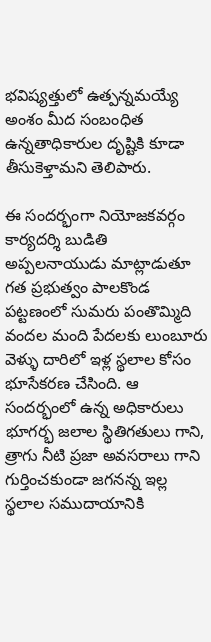భవిష్యత్తులో ఉత్పన్నమయ్యే అంశం మీద సంబంధిత ఉన్నతాధికారుల దృష్టికి కూడా తీసుకెళ్తామని తెలిపారు.

ఈ సందర్భంగా నియోజకవర్గం కార్యదర్శి బుడితి అప్పలనాయుడు మాట్లాడుతూ గత ప్రభుత్వం పాలకొండ పట్టణంలో సుమరు పంతొమ్మిది వందల మంది పేదలకు లుంబూరు వెళ్ళు దారిలో ఇళ్ల స్థలాల కోసం భూసేకరణ చేసింది. ఆ సందర్భంలో ఉన్న అధికారులు భూగర్భ జలాల స్థితిగతులు గాని, త్రాగు నీటి ప్రజా అవసరాలు గాని గుర్తించకుండా జగనన్న ఇల్ల స్థలాల సముదాయానికి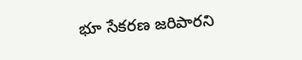భూ సేకరణ జరిపారని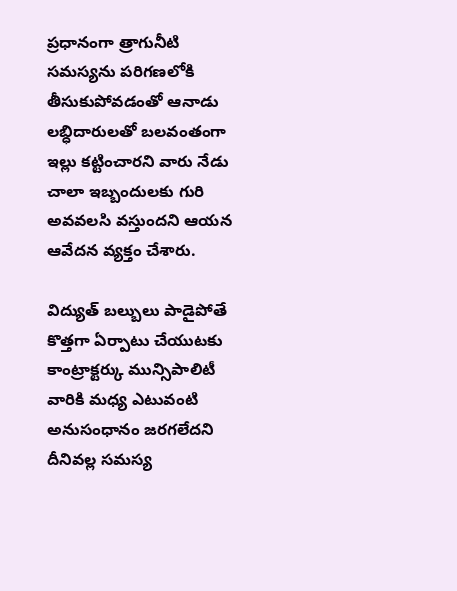ప్రధానంగా త్రాగునీటి సమస్యను పరిగణలోకి తీసుకుపోవడంతో ఆనాడు లబ్ధిదారులతో బలవంతంగా ఇల్లు కట్టించారని వారు నేడు చాలా ఇబ్బందులకు గురి అవవలసి వస్తుందని ఆయన ఆవేదన వ్యక్తం చేశారు.

విద్యుత్ బల్బులు పాడైపోతే కొత్తగా ఏర్పాటు చేయుటకు కాంట్రాక్టర్కు మున్సిపాలిటీ వారికి మధ్య ఎటువంటి అనుసంధానం జరగలేదని దీనివల్ల సమస్య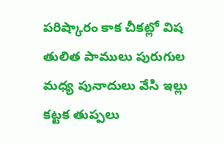పరిష్కారం కాక చీకట్లో విష తులిత పాములు పురుగుల మధ్య పునాదులు వేసి ఇల్లు కట్టక తుప్పలు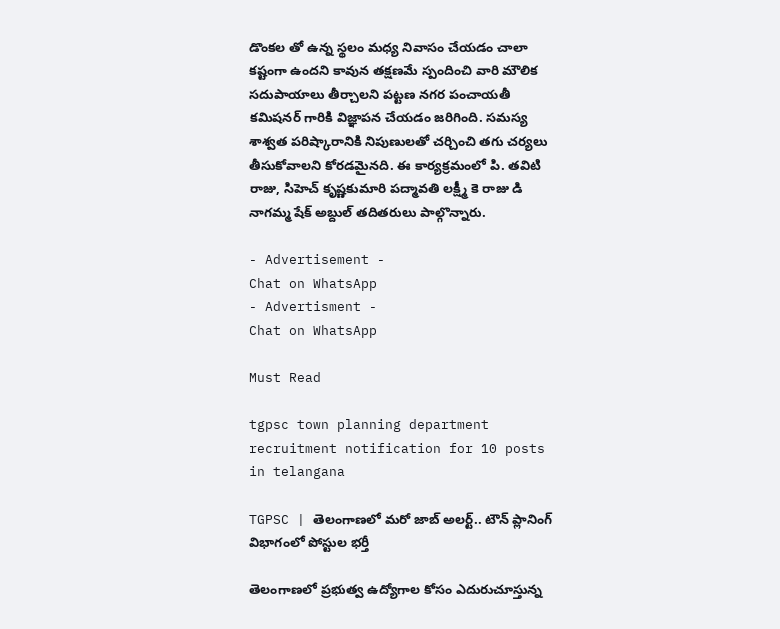డొంకల తో ఉన్న స్థలం మధ్య నివాసం చేయడం చాలా కష్టంగా ఉందని కావున తక్షణమే స్పందించి వారి మౌలిక సదుపాయాలు తీర్చాలని పట్టణ నగర పంచాయతీ కమిషనర్ గారికి విజ్ఞాపన చేయడం జరిగింది. సమస్య శాశ్వత పరిష్కారానికి నిపుణులతో చర్చించి తగు చర్యలు తీసుకోవాలని కోరడమైనది. ఈ కార్యక్రమంలో పి. తవిటి రాజు, సిహెచ్ కృష్ణకుమారి పద్మావతి లక్ష్మీ కె రాజు డి నాగమ్మ షేక్ అబ్దుల్ తదితరులు పాల్గొన్నారు.

- Advertisement -
Chat on WhatsApp
- Advertisment -
Chat on WhatsApp

Must Read

tgpsc town planning department recruitment notification for 10 posts in telangana

TGPSC | తెలంగాణలో మరో జాబ్ అలర్ట్.. టౌన్ ప్లానింగ్ విభాగంలో పోస్టుల భర్తీ

తెలంగాణలో ప్రభుత్వ ఉద్యోగాల కోసం ఎదురుచూస్తున్న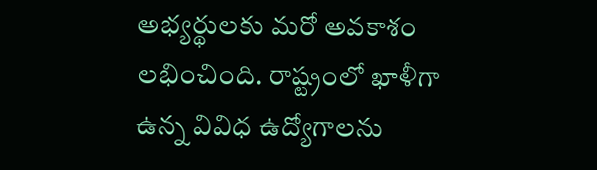అభ్యర్థులకు మరో అవకాశం లభించింది. రాష్ట్రంలో ఖాళీగా ఉన్న వివిధ ఉద్యోగాలను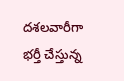దశలవారీగా భర్తీ చేస్తున్న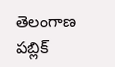తెలంగాణ పబ్లిక్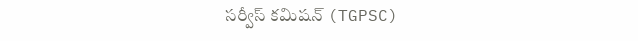సర్వీస్ కమిషన్ (TGPSC)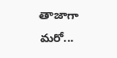తాజాగా మరో...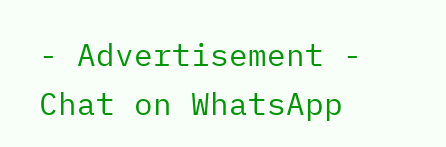- Advertisement -
Chat on WhatsApp